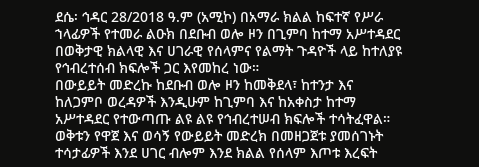ደሴ፡ ኅዳር 28/2018 ዓ.ም (አሚኮ) በአማራ ክልል ከፍተኛ የሥራ ኀላፊዎች የተመራ ልዑክ በደቡብ ወሎ ዞን በጊምባ ከተማ አሥተዳደር በወቅታዊ ክልላዊ እና ሀገራዊ የሰላምና የልማት ጉዳዮች ላይ ከተለያዩ የኅብረተሰብ ክፍሎች ጋር እየመከረ ነው።
በውይይት መድረኩ ከደቡብ ወሎ ዞን ከመቅደላ፣ ከተንታ እና ከለጋምቦ ወረዳዎች እንዲሁም ከጊምባ እና ከአቀስታ ከተማ አሥተዳደር የተውጣጡ ልዩ ልዩ የኅብረተሠብ ክፍሎች ተሳትፈዋል።
ወቅቱን የዋጀ እና ወሳኝ የውይይት መድረክ በመዘጋጀቱ ያመሰገኑት ተሳታፊዎች እንደ ሀገር ብሎም እንደ ክልል የሰላም እጦቱ እረፍት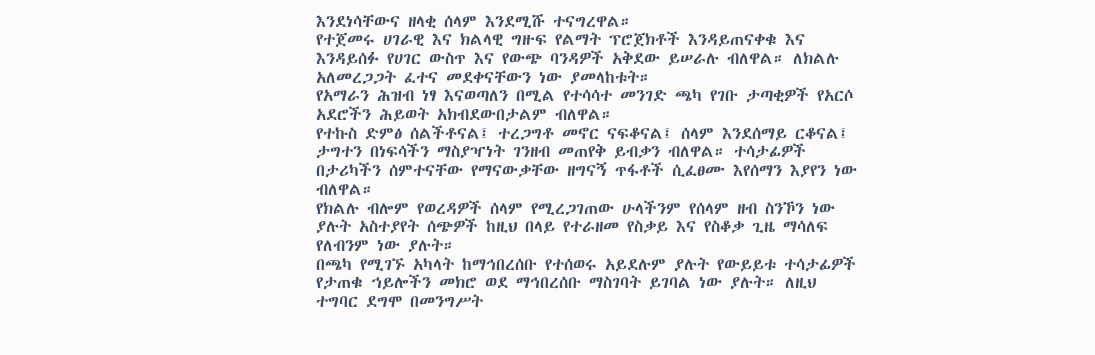እንደነሳቸውና ዘላቂ ሰላም እንደሚሹ ተናግረዋል።
የተጀመሩ ሀገራዊ እና ክልላዊ ግዙፍ የልማት ፕሮጀክቶች እንዳይጠናቀቁ እና እንዳይሰፉ የሀገር ውስጥ እና የውጭ ባንዳዎች አቅደው ይሠራሉ ብለዋል። ለክልሉ አለመረጋጋት ፈተና መደቀናቸውን ነው ያመላከቱት።
የአማራን ሕዝብ ነፃ እናወጣለን በሚል የተሳሳተ መንገድ ጫካ የገቡ ታጣቂዎች የአርሶ አደሮችን ሕይወት አክብደውበታልም ብለዋል።
የተኩስ ድምፅ ሰልችቶናል፤ ተረጋግቶ መኖር ናፍቆናል፤ ሰላም እንደሰማይ ርቆናል፤ ታግተን በነፍሳችን ማስያዣነት ገንዘብ መጠየቅ ይብቃን ብለዋል። ተሳታፊዎች በታሪካችን ሰምተናቸው የማናውቃቸው ዘግናኝ ጥፋቶች ሲፈፀሙ እየሰማን እያየን ነው ብለዋል።
የክልሉ ብሎም የወረዳዎች ሰላም የሚረጋገጠው ሁላችንም የሰላም ዘብ ስንኾን ነው ያሉት አስተያየት ሰጭዎች ከዚህ በላይ የተራዘመ የስቃይ እና የስቆቃ ጊዜ ማሳለፍ የለብንም ነው ያሉት።
በጫካ የሚገኙ አካላት ከማኅበረሰቡ የተሰወሩ አይደሉም ያሉት የውይይቱ ተሳታፊዎች የታጠቁ ኀይሎችን መክሮ ወደ ማኅበረሰቡ ማስገባት ይገባል ነው ያሉት። ለዚህ ተግባር ደግሞ በመንግሥት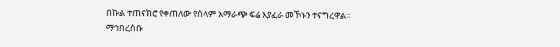በኩል ተጠናክሮ የቀጠለው የሰላም አማራጭ ፍሬ እያፈራ መኾኑን ተናግረዋል።
ማኅበረሰቡ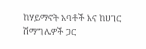ከሃይማኖት አባቶች እና ከሀገር ሽማግሌዎች ጋር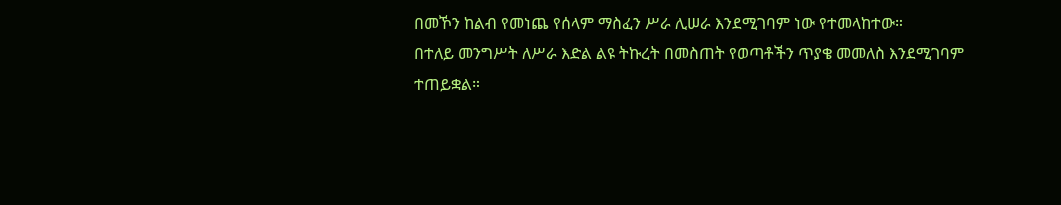በመኾን ከልብ የመነጨ የሰላም ማስፈን ሥራ ሊሠራ እንደሚገባም ነው የተመላከተው።
በተለይ መንግሥት ለሥራ እድል ልዩ ትኩረት በመስጠት የወጣቶችን ጥያቄ መመለስ እንደሚገባም ተጠይቋል።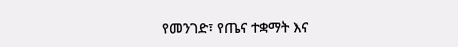የመንገድ፣ የጤና ተቋማት እና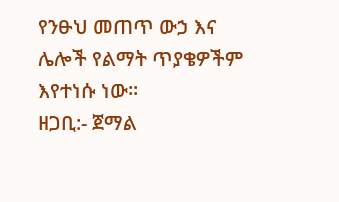የንፁህ መጠጥ ውኃ እና ሌሎች የልማት ጥያቄዎችም እየተነሱ ነው።
ዘጋቢ:- ጀማል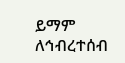ይማም
ለኅብረተሰብ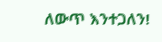ለውጥ እንተጋለን!